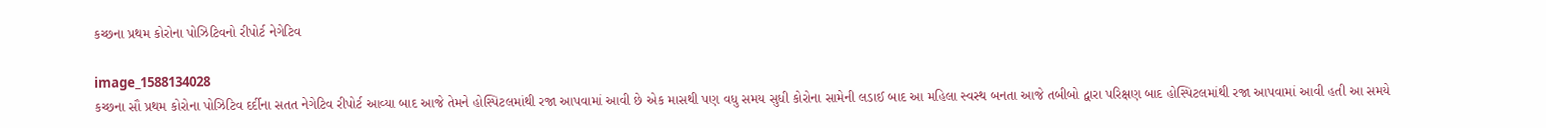કચ્છના પ્રથમ કોરોના પોઝિટિવનો રીપોર્ટ નેગેટિવ

image_1588134028
કચ્છના સૌ પ્રથમ કોરોના પોઝિટિવ દર્દીના સતત નેગેટિવ રીપોર્ટ આવ્યા બાદ આજે તેમને હોસ્પિટલમાંથી રજા આપવામાં આવી છે એક માસથી પણ વધુ સમય સુધી કોરોના સામેની લડાઈ બાદ આ મહિલા સ્વસ્થ બનતા આજે તબીબો દ્વારા પરિક્ષણ બાદ હોસ્પિટલમાંથી રજા આપવામાં આવી હતી આ સમયે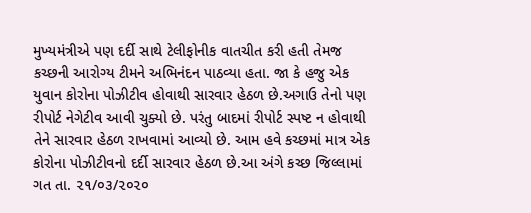મુખ્યમંત્રીએ પણ દર્દી સાથે ટેલીફોનીક વાતચીત કરી હતી તેમજ કચ્છની આરોગ્ય ટીમને અભિનંદન પાઠવ્યા હતા. જા કે હજુ એક યુવાન કોરોના પોઝીટીવ હોવાથી સારવાર હેઠળ છે.અગાઉ તેનો પણ રીપોર્ટ નેગેટીવ આવી ચુક્યો છે. પરંતુ બાદમાં રીપોર્ટ સ્પષ્ટ ન હોવાથી તેને સારવાર હેઠળ રાખવામાં આવ્યો છે. આમ હવે કચ્છમાં માત્ર એક કોરોના પોઝીટીવનો દર્દી સારવાર હેઠળ છે.આ અંગે કચ્છ જિલ્લામાં ગત તા. ૨૧/૦૩/૨૦૨૦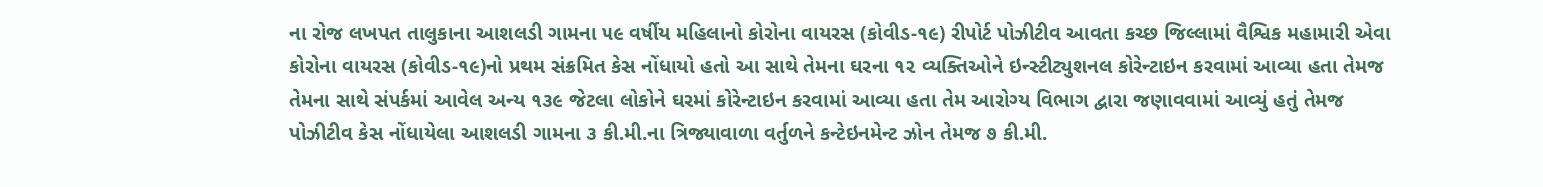ના રોજ લખપત તાલુકાના આશલડી ગામના ૫૯ વર્ષીય મહિલાનો કોરોના વાયરસ (કોવીડ-૧૯) રીપોર્ટ પોઝીટીવ આવતા કચ્છ જિલ્લામાં વૈશ્વિક મહામારી એવા કોરોના વાયરસ (કોવીડ-૧૯)નો પ્રથમ સંક્રમિત કેસ નોંધાયો હતો આ સાથે તેમના ઘરના ૧૨ વ્યક્તિઓને ઇન્સ્ટીટ્યુશનલ કોરેન્ટાઇન કરવામાં આવ્યા હતા તેમજ તેમના સાથે સંપર્કમાં આવેલ અન્ય ૧૩૯ જેટલા લોકોને ઘરમાં કોરેન્ટાઇન કરવામાં આવ્યા હતા તેમ આરોગ્ય વિભાગ દ્વારા જણાવવામાં આવ્યું હતું તેમજ પોઝીટીવ કેસ નોંધાયેલા આશલડી ગામના ૩ કી.મી.ના ત્રિજ્યાવાળા વર્તુળને કન્ટેઇનમેન્ટ ઝોન તેમજ ૭ કી.મી.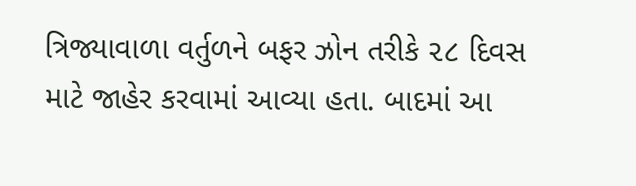ત્રિજ્યાવાળા વર્તુળને બફર ઝોન તરીકે ૨૮ દિવસ માટે જાહેર કરવામાં આવ્યા હતા. બાદમાં આ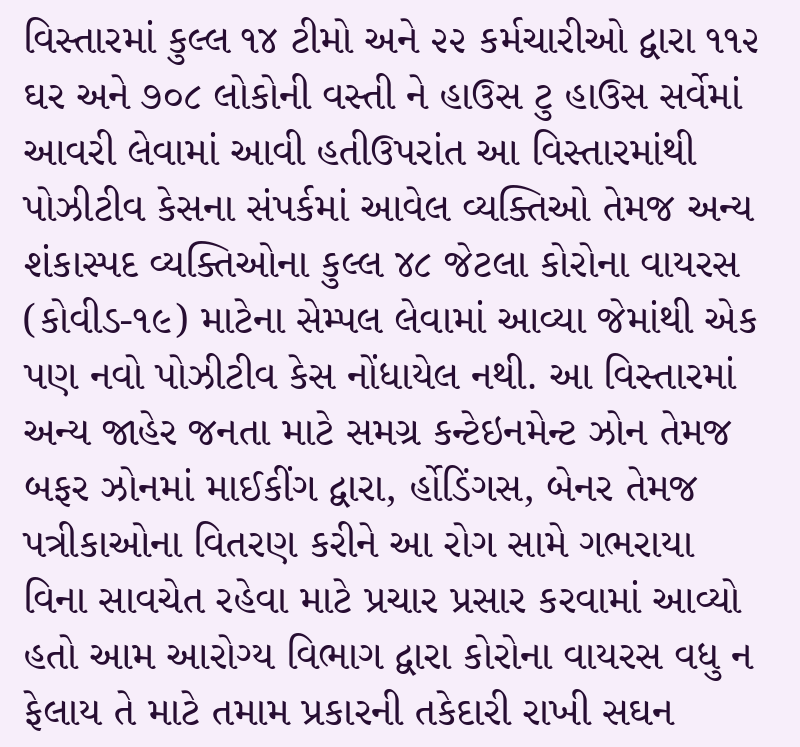વિસ્તારમાં કુલ્લ ૧૪ ટીમો અને ૨૨ કર્મચારીઓ દ્વારા ૧૧૨ ઘર અને ૭૦૮ લોકોની વસ્તી ને હાઉસ ટુ હાઉસ સર્વેમાં આવરી લેવામાં આવી હતીઉપરાંત આ વિસ્તારમાંથી પોઝીટીવ કેસના સંપર્કમાં આવેલ વ્યક્તિઓ તેમજ અન્ય શંકાસ્પદ વ્યક્તિઓના કુલ્લ ૪૮ જેટલા કોરોના વાયરસ (કોવીડ-૧૯) માટેના સેમ્પલ લેવામાં આવ્યા જેમાંથી એક પણ નવો પોઝીટીવ કેસ નોંધાયેલ નથી. આ વિસ્તારમાં અન્ય જાહેર જનતા માટે સમગ્ર કન્ટેઇનમેન્ટ ઝોન તેમજ બફર ઝોનમાં માઈકીંગ દ્વારા, ર્હોડિંગસ, બેનર તેમજ પત્રીકાઓના વિતરણ કરીને આ રોગ સામે ગભરાયા વિના સાવચેત રહેવા માટે પ્રચાર પ્રસાર કરવામાં આવ્યો હતો આમ આરોગ્ય વિભાગ દ્વારા કોરોના વાયરસ વધુ ન ફેલાય તે માટે તમામ પ્રકારની તકેદારી રાખી સઘન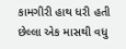કામગીરી હાથ ધરી હતી છેલ્લા એક માસથી વધુ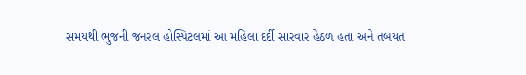સમયથી ભુજની જનરલ હોસ્પિટલમાં આ મહિલા દર્દી સારવાર હેઠળ હતા અને તબયત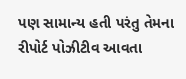પણ સામાન્ય હતી પરંતુ તેમના રીપોર્ટ પોઝીટીવ આવતા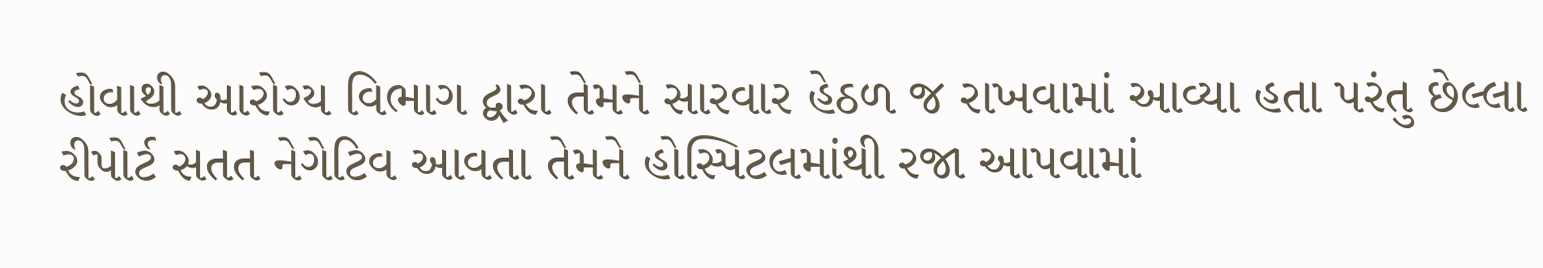હોવાથી આરોગ્ય વિભાગ દ્વારા તેમને સારવાર હેઠળ જ રાખવામાં આવ્યા હતા પરંતુ છેલ્લા રીપોર્ટ સતત નેગેટિવ આવતા તેમને હોસ્પિટલમાંથી રજા આપવામાં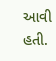આવી હતી.